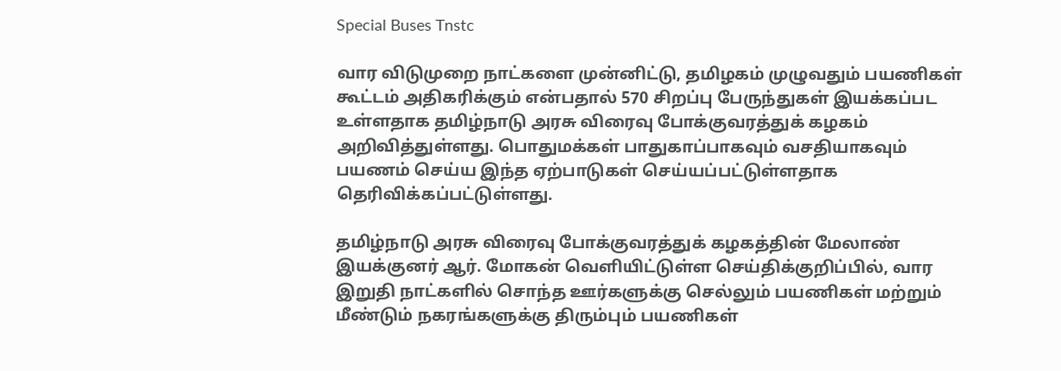Special Buses Tnstc

வார விடுமுறை நாட்களை முன்னிட்டு, தமிழகம் முழுவதும் பயணிகள் கூட்டம் அதிகரிக்கும் என்பதால் 570 சிறப்பு பேருந்துகள் இயக்கப்பட உள்ளதாக தமிழ்நாடு அரசு விரைவு போக்குவரத்துக் கழகம் அறிவித்துள்ளது. பொதுமக்கள் பாதுகாப்பாகவும் வசதியாகவும் பயணம் செய்ய இந்த ஏற்பாடுகள் செய்யப்பட்டுள்ளதாக தெரிவிக்கப்பட்டுள்ளது.

தமிழ்நாடு அரசு விரைவு போக்குவரத்துக் கழகத்தின் மேலாண் இயக்குனர் ஆர். மோகன் வெளியிட்டுள்ள செய்திக்குறிப்பில், வார இறுதி நாட்களில் சொந்த ஊர்களுக்கு செல்லும் பயணிகள் மற்றும் மீண்டும் நகரங்களுக்கு திரும்பும் பயணிகள்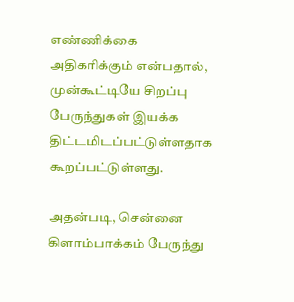எண்ணிக்கை அதிகரிக்கும் என்பதால், முன்கூட்டியே சிறப்பு பேருந்துகள் இயக்க திட்டமிடப்பட்டுள்ளதாக கூறப்பட்டுள்ளது.

அதன்படி, சென்னை கிளாம்பாக்கம் பேருந்து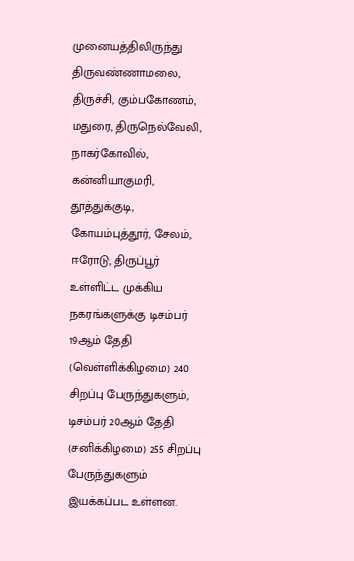முனையத்திலிருந்து திருவண்ணாமலை, திருச்சி, கும்பகோணம், மதுரை, திருநெல்வேலி, நாகர்கோவில், கன்னியாகுமரி, தூத்துக்குடி, கோயம்புத்தூர், சேலம், ஈரோடு, திருப்பூர் உள்ளிட்ட முக்கிய நகரங்களுக்கு டிசம்பர் 19ஆம் தேதி (வெள்ளிக்கிழமை) 240 சிறப்பு பேருந்துகளும், டிசம்பர் 20ஆம் தேதி (சனிக்கிழமை) 255 சிறப்பு பேருந்துகளும் இயக்கப்பட உள்ளன.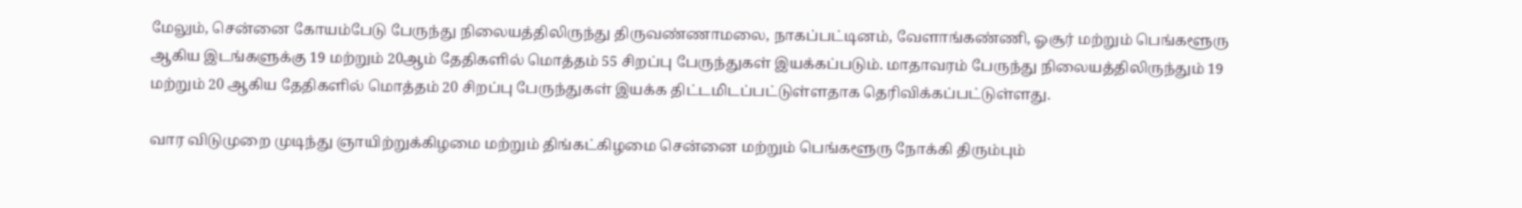மேலும், சென்னை கோயம்பேடு பேருந்து நிலையத்திலிருந்து திருவண்ணாமலை, நாகப்பட்டினம், வேளாங்கண்ணி, ஓசூர் மற்றும் பெங்களூரு ஆகிய இடங்களுக்கு 19 மற்றும் 20ஆம் தேதிகளில் மொத்தம் 55 சிறப்பு பேருந்துகள் இயக்கப்படும். மாதாவரம் பேருந்து நிலையத்திலிருந்தும் 19 மற்றும் 20 ஆகிய தேதிகளில் மொத்தம் 20 சிறப்பு பேருந்துகள் இயக்க திட்டமிடப்பட்டுள்ளதாக தெரிவிக்கப்பட்டுள்ளது.

வார விடுமுறை முடிந்து ஞாயிற்றுக்கிழமை மற்றும் திங்கட்கிழமை சென்னை மற்றும் பெங்களூரு நோக்கி திரும்பும்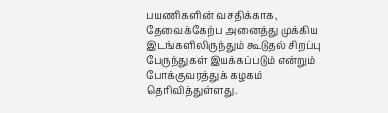பயணிகளின் வசதிக்காக, தேவைக்கேற்ப அனைத்து முக்கிய இடங்களிலிருந்தும் கூடுதல் சிறப்பு பேருந்துகள் இயக்கப்படும் என்றும் போக்குவரத்துக் கழகம் தெரிவித்துள்ளது.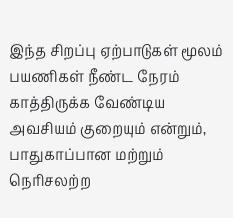இந்த சிறப்பு ஏற்பாடுகள் மூலம் பயணிகள் நீண்ட நேரம் காத்திருக்க வேண்டிய அவசியம் குறையும் என்றும், பாதுகாப்பான மற்றும் நெரிசலற்ற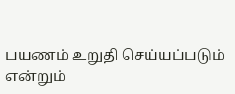பயணம் உறுதி செய்யப்படும் என்றும்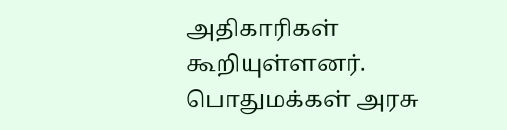அதிகாரிகள் கூறியுள்ளனர். பொதுமக்கள் அரசு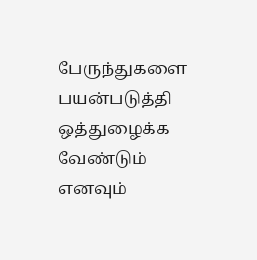பேருந்துகளை பயன்படுத்தி ஒத்துழைக்க வேண்டும் எனவும்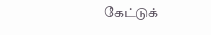கேட்டுக்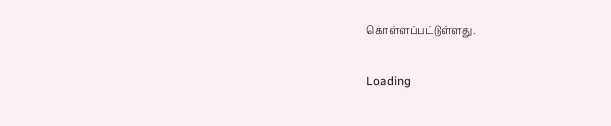கொள்ளப்பட்டுள்ளது.

Loading